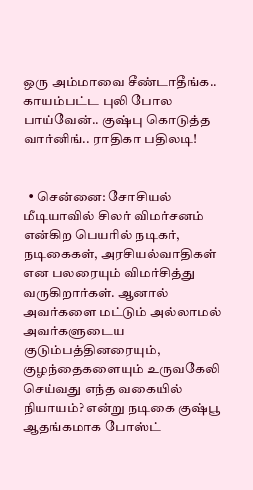ஒரு அம்மாவை சீண்டாதீங்க.. காயம்பட்ட புலி போல பாய்வேன்.. குஷ்பு கொடுத்த வார்னிங்.. ராதிகா பதிலடி!


  • சென்னை: சோசியல் மீடியாவில் சிலர் விமர்சனம் என்கிற பெயரில் நடிகர், நடிகைகள், அரசியல்வாதிகள் என பலரையும் விமர்சித்து வருகிறார்கள். ஆனால் அவர்களை மட்டும் அல்லாமல் அவர்களுடைய குடும்பத்தினரையும், குழந்தைகளையும் உருவகேலி செய்வது எந்த வகையில் நியாயம்? என்று நடிகை குஷ்பூ ஆதங்கமாக போஸ்ட்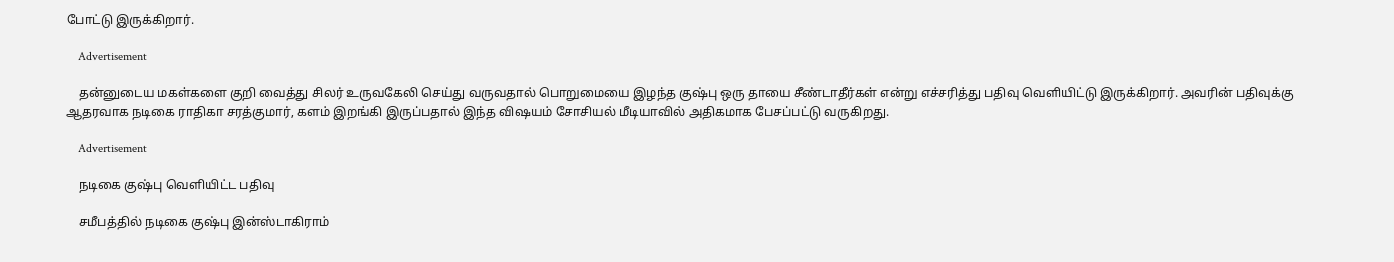போட்டு இருக்கிறார்.

    Advertisement

    தன்னுடைய மகள்களை குறி வைத்து சிலர் உருவகேலி செய்து வருவதால் பொறுமையை இழந்த குஷ்பு ஒரு தாயை சீண்டாதீர்கள் என்று எச்சரித்து பதிவு வெளியிட்டு இருக்கிறார். அவரின் பதிவுக்கு ஆதரவாக நடிகை ராதிகா சரத்குமார், களம் இறங்கி இருப்பதால் இந்த விஷயம் சோசியல் மீடியாவில் அதிகமாக பேசப்பட்டு வருகிறது.

    Advertisement

    நடிகை குஷ்பு வெளியிட்ட பதிவு

    சமீபத்தில் நடிகை குஷ்பு இன்ஸ்டாகிராம்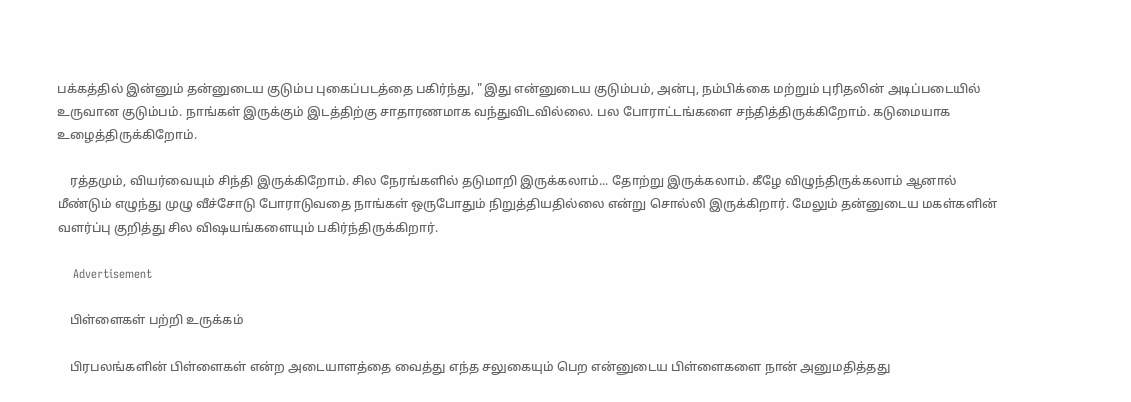பக்கத்தில் இன்னும் தன்னுடைய குடும்ப புகைப்படத்தை பகிர்ந்து, "இது என்னுடைய குடும்பம், அன்பு, நம்பிக்கை மற்றும் புரிதலின் அடிப்படையில் உருவான குடும்பம். நாங்கள் இருக்கும் இடத்திற்கு சாதாரணமாக வந்துவிடவில்லை. பல போராட்டங்களை சந்தித்திருக்கிறோம். கடுமையாக உழைத்திருக்கிறோம்.

    ரத்தமும், வியர்வையும் சிந்தி இருக்கிறோம். சில நேரங்களில் தடுமாறி இருக்கலாம்... தோற்று இருக்கலாம். கீழே விழுந்திருக்கலாம் ஆனால் மீண்டும் எழுந்து முழு வீச்சோடு போராடுவதை நாங்கள் ஒருபோதும் நிறுத்தியதில்லை என்று சொல்லி இருக்கிறார். மேலும் தன்னுடைய மகள்களின் வளர்ப்பு குறித்து சில விஷயங்களையும் பகிர்ந்திருக்கிறார்.

    Advertisement

    பிள்ளைகள் பற்றி உருக்கம்

    பிரபலங்களின் பிள்ளைகள் என்ற அடையாளத்தை வைத்து எந்த சலுகையும் பெற என்னுடைய பிள்ளைகளை நான் அனுமதித்தது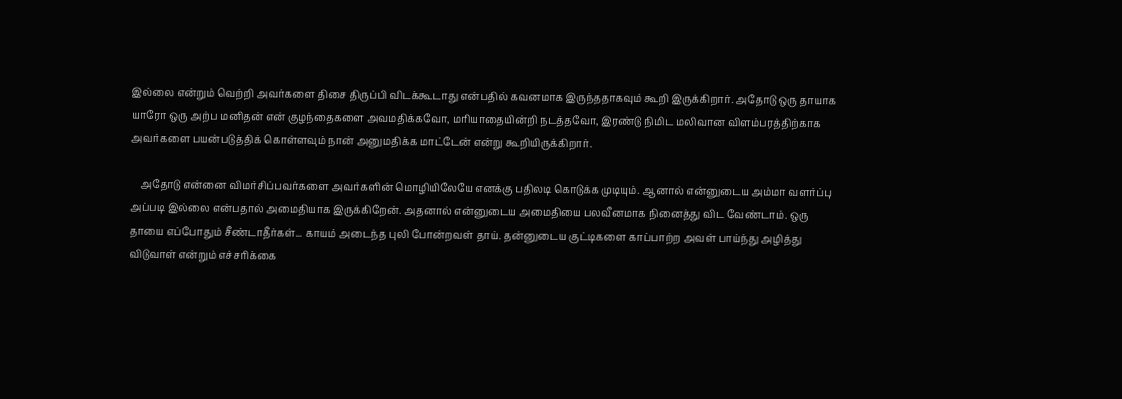இல்லை என்றும் வெற்றி அவர்களை திசை திருப்பி விடக்கூடாது என்பதில் கவனமாக இருந்ததாகவும் கூறி இருக்கிறார். அதோடு ஒரு தாயாக யாரோ ஒரு அற்ப மனிதன் என் குழந்தைகளை அவமதிக்கவோ, மரியாதையின்றி நடத்தவோ, இரண்டு நிமிட மலிவான விளம்பரத்திற்காக அவர்களை பயன்படுத்திக் கொள்ளவும் நான் அனுமதிக்க மாட்டேன் என்று கூறியிருக்கிறார்.

    அதோடு என்னை விமர்சிப்பவர்களை அவர்களின் மொழியிலேயே எனக்கு பதிலடி கொடுக்க முடியும். ஆனால் என்னுடைய அம்மா வளர்ப்பு அப்படி இல்லை என்பதால் அமைதியாக இருக்கிறேன். அதனால் என்னுடைய அமைதியை பலவீனமாக நினைத்து விட வேண்டாம். ஒரு தாயை எப்போதும் சீண்டாதீர்கள்... காயம் அடைந்த புலி போன்றவள் தாய். தன்னுடைய குட்டிகளை காப்பாற்ற அவள் பாய்ந்து அழித்து விடுவாள் என்றும் எச்சரிக்கை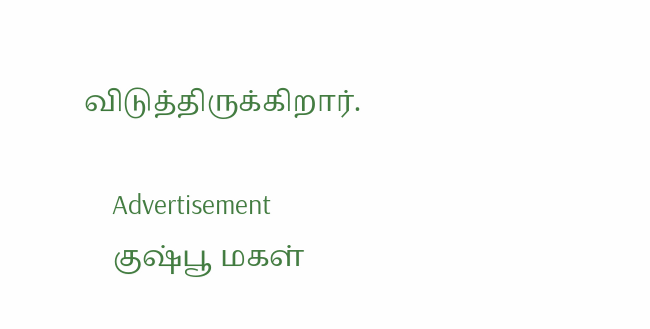விடுத்திருக்கிறார்.

    Advertisement
    குஷ்பூ மகள்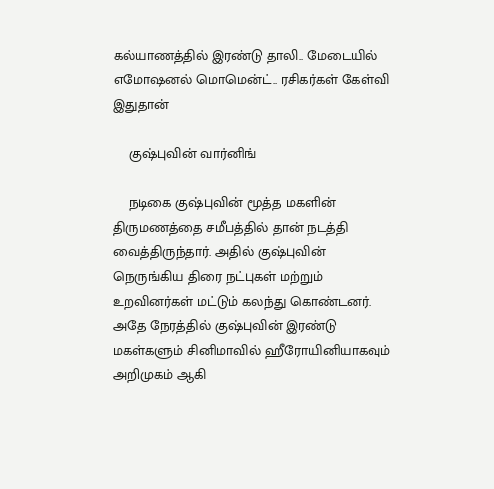கல்யாணத்தில் இரண்டு தாலி.. மேடையில் எமோஷனல் மொமென்ட்.. ரசிகர்கள் கேள்வி இதுதான்

    குஷ்புவின் வார்னிங்

    நடிகை குஷ்புவின் மூத்த மகளின் திருமணத்தை சமீபத்தில் தான் நடத்தி வைத்திருந்தார். அதில் குஷ்புவின் நெருங்கிய திரை நட்புகள் மற்றும் உறவினர்கள் மட்டும் கலந்து கொண்டனர். அதே நேரத்தில் குஷ்புவின் இரண்டு மகள்களும் சினிமாவில் ஹீரோயினியாகவும் அறிமுகம் ஆகி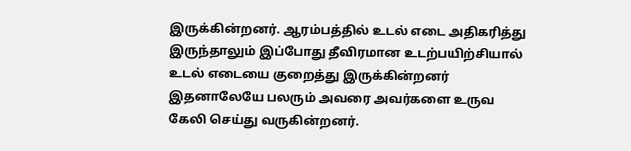இருக்கின்றனர். ஆரம்பத்தில் உடல் எடை அதிகரித்து இருந்தாலும் இப்போது தீவிரமான உடற்பயிற்சியால் உடல் எடையை குறைத்து இருக்கின்றனர் இதனாலேயே பலரும் அவரை அவர்களை உருவ கேலி செய்து வருகின்றனர்.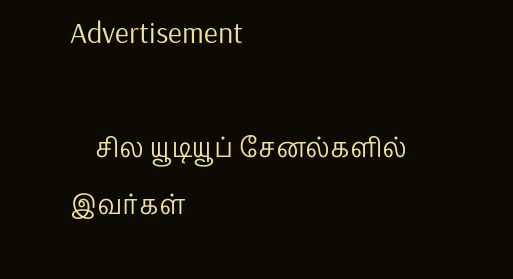Advertisement

    சில யூடியூப் சேனல்களில் இவர்கள்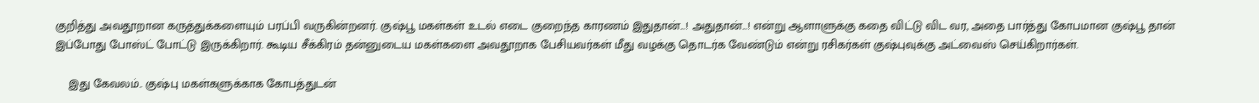குறித்து அவதூறான கருத்துக்களையும் பரப்பி வருகின்றனர். குஷ்பூ மகள்கள் உடல் எடை குறைந்த காரணம் இதுதான்...! அதுதான்...! என்று ஆளாளுக்கு கதை விட்டு விட வர, அதை பார்த்து கோபமான குஷ்பூ தான் இப்போது போஸ்ட் போட்டு இருக்கிறார். கூடிய சீக்கிரம் தன்னுடைய மகள்களை அவதூறாக பேசியவர்கள் மீது வழக்கு தொடர்க வேண்டும் என்று ரசிகர்கள் குஷ்புவுக்கு அட்வைஸ் செய்கிறார்கள்.

    இது கேவலம்.. குஷ்பு மகள்களுக்காக கோபத்துடன்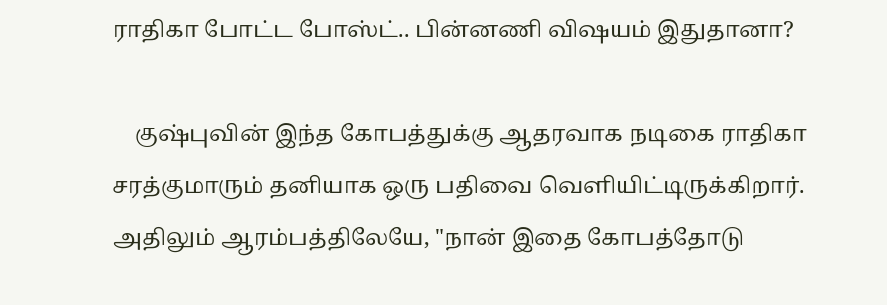ராதிகா போட்ட போஸ்ட்.. பின்னணி விஷயம் இதுதானா?

    குஷ்புவின் இந்த கோபத்துக்கு ஆதரவாக நடிகை ராதிகா சரத்குமாரும் தனியாக ஒரு பதிவை வெளியிட்டிருக்கிறார். அதிலும் ஆரம்பத்திலேயே, "நான் இதை கோபத்தோடு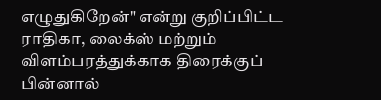எழுதுகிறேன்" என்று குறிப்பிட்ட ராதிகா, லைக்ஸ் மற்றும் விளம்பரத்துக்காக திரைக்குப் பின்னால்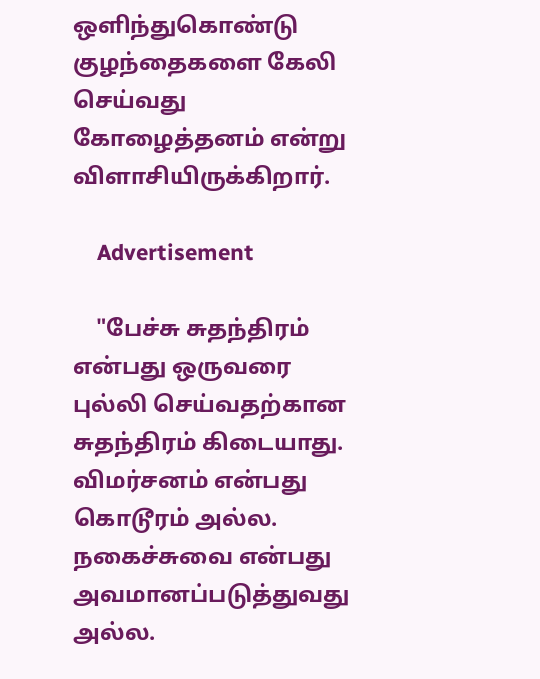ஒளிந்துகொண்டு குழந்தைகளை கேலி செய்வது கோழைத்தனம் என்று விளாசியிருக்கிறார்.

    Advertisement

    "பேச்சு சுதந்திரம் என்பது ஒருவரை புல்லி செய்வதற்கான சுதந்திரம் கிடையாது. விமர்சனம் என்பது கொடூரம் அல்ல. நகைச்சுவை என்பது அவமானப்படுத்துவது அல்ல.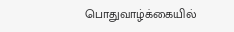பொதுவாழ்க்கையில்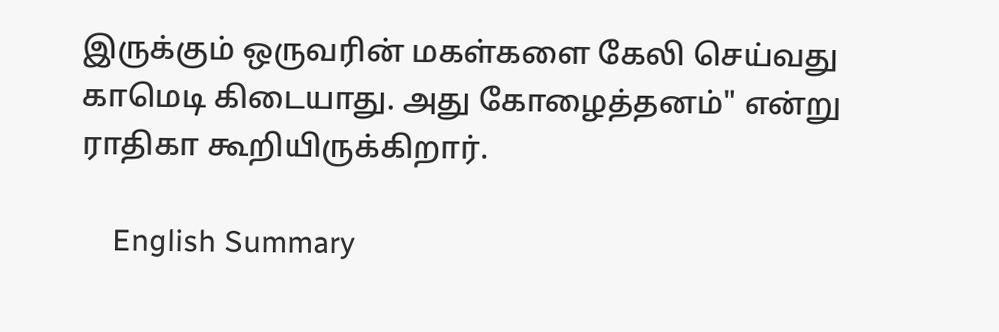இருக்கும் ஒருவரின் மகள்களை கேலி செய்வது காமெடி கிடையாது. அது கோழைத்தனம்" என்று ராதிகா கூறியிருக்கிறார்.

    English Summary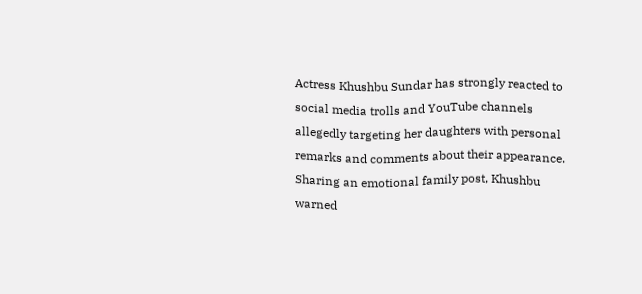Actress Khushbu Sundar has strongly reacted to social media trolls and YouTube channels allegedly targeting her daughters with personal remarks and comments about their appearance. Sharing an emotional family post, Khushbu warned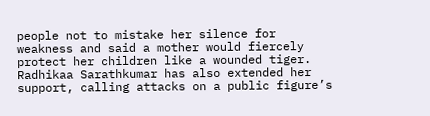people not to mistake her silence for weakness and said a mother would fiercely protect her children like a wounded tiger. Radhikaa Sarathkumar has also extended her support, calling attacks on a public figure’s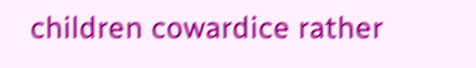children cowardice rather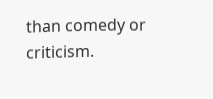than comedy or criticism.